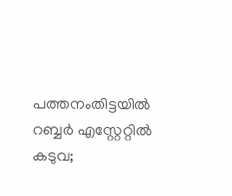പത്തനംതിട്ടയിൽ റബ്ബര്‍ എസ്റ്റേറ്റില്‍ കടുവ;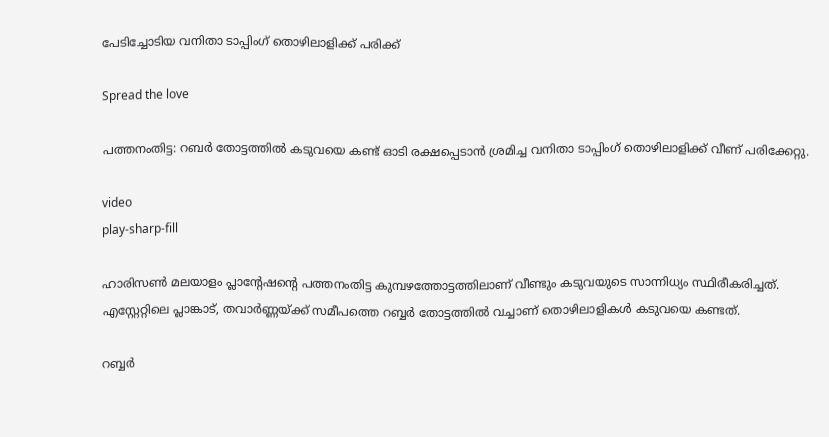പേടിച്ചോടിയ വനിതാ ടാപ്പിംഗ് തൊഴിലാളിക്ക് പരിക്ക്

Spread the love

പത്തനംതിട്ട: റബർ തോട്ടത്തില്‍ കടുവയെ കണ്ട് ഓടി രക്ഷപ്പെടാൻ ശ്രമിച്ച വനിതാ ടാപ്പിംഗ് തൊഴിലാളിക്ക് വീണ് പരിക്കേറ്റു.

video
play-sharp-fill

ഹാരിസണ്‍ മലയാളം പ്ലാന്റേഷന്റെ പത്തനംതിട്ട കുമ്പഴത്തോട്ടത്തിലാണ് വീണ്ടും കടുവയുടെ സാന്നിധ്യം സ്ഥിരീകരിച്ചത്. എസ്റ്റേറ്റിലെ പ്ലാങ്കാട്, തവാർണ്ണയ്ക്ക് സമീപത്തെ റബ്ബർ തോട്ടത്തില്‍ വച്ചാണ് തൊഴിലാളികള്‍ കടുവയെ കണ്ടത്.

റബ്ബർ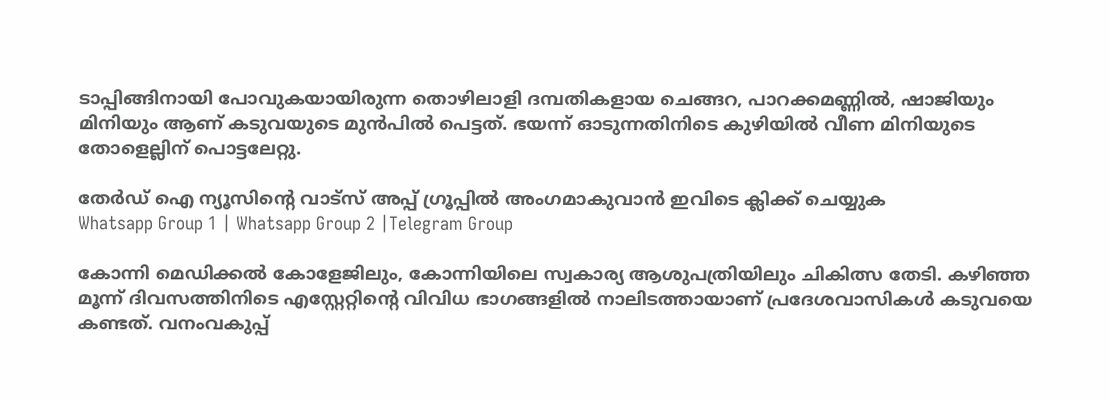ടാപ്പിങ്ങിനായി പോവുകയായിരുന്ന തൊഴിലാളി ദമ്പതികളായ ചെങ്ങറ, പാറക്കമണ്ണില്‍, ഷാജിയും മിനിയും ആണ് കടുവയുടെ മുൻപില്‍ പെട്ടത്. ഭയന്ന് ഓടുന്നതിനിടെ കുഴിയില്‍ വീണ മിനിയുടെ തോളെല്ലിന് പൊട്ടലേറ്റു.

തേർഡ് ഐ ന്യൂസിന്റെ വാട്സ് അപ്പ് ഗ്രൂപ്പിൽ അംഗമാകുവാൻ ഇവിടെ ക്ലിക്ക് ചെയ്യുക
Whatsapp Group 1 | Whatsapp Group 2 |Telegram Group

കോന്നി മെഡിക്കല്‍ കോളേജിലും, കോന്നിയിലെ സ്വകാര്യ ആശുപത്രിയിലും ചികിത്സ തേടി. കഴിഞ്ഞ മൂന്ന് ദിവസത്തിനിടെ എസ്റ്റേറ്റിന്റെ വിവിധ ഭാഗങ്ങളില്‍ നാലിടത്തായാണ് പ്രദേശവാസികള്‍ കടുവയെ കണ്ടത്. വനംവകുപ്പ്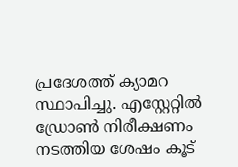പ്രദേശത്ത് ക്യാമറ സ്ഥാപിച്ചു. എസ്റ്റേറ്റില്‍ ഡ്രോണ്‍ നിരീക്ഷണം നടത്തിയ ശേഷം കൂട്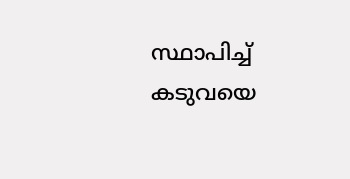സ്ഥാപിച്ച്‌ കടുവയെ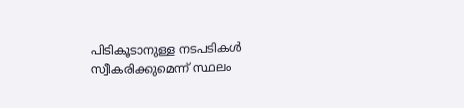പിടികൂടാനുള്ള നടപടികള്‍ സ്വീകരിക്കുമെന്ന് സ്ഥലം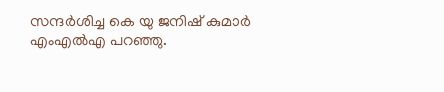സന്ദർശിച്ച കെ യു ജനിഷ് കുമാർ എംഎല്‍എ പറഞ്ഞു.